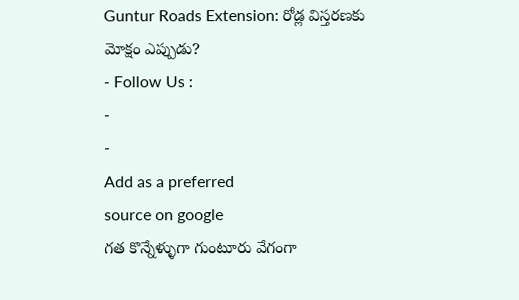Guntur Roads Extension: రోడ్ల విస్తరణకు మోక్షం ఎప్పుడు?
- Follow Us :
-
-
Add as a preferred
source on google
గత కొన్నేళ్ళుగా గుంటూరు వేగంగా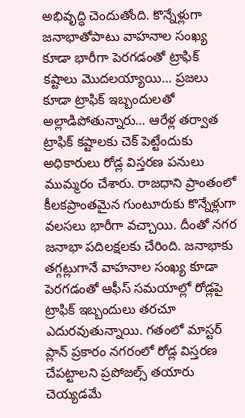అభివృద్ధి చెందుతోంది. కొన్నేళ్లుగా జనాభాతోపాటు వాహనాల సంఖ్య కూడా భారీగా పెరగడంతో ట్రాఫిక్ కష్టాలు మొదలయ్యాయి… ప్రజలు కూడా ట్రాఫిక్ ఇబ్బందులతో అల్లాడిపోతున్నారు… ఆరేళ్ల తర్వాత ట్రాఫిక్ కష్టాలకు చెక్ పెట్టేందుకు అధికారులు రోడ్ల విస్తరణ పనులు ముమ్మరం చేశారు. రాజధాని ప్రాంతంలో కీలకప్రాంతమైన గుంటూరుకు కొన్నేళ్లుగా వలసలు భారీగా వచ్చాయి. దీంతో నగర జనాభా పదిలక్షలకు చేరింది. జనాభాకు తగ్గట్లుగానే వాహనాల సంఖ్య కూడా పెరగడంతో ఆఫీస్ సమయాల్లో రోడ్లపై ట్రాఫిక్ ఇబ్బందులు తరచూ ఎదురవుతున్నాయి. గతంలో మాస్టర్ ప్లాన్ ప్రకారం నగరంలో రోడ్ల విస్తరణ చేపట్టాలని ప్రపోజల్స్ తయారు చెయ్యడమే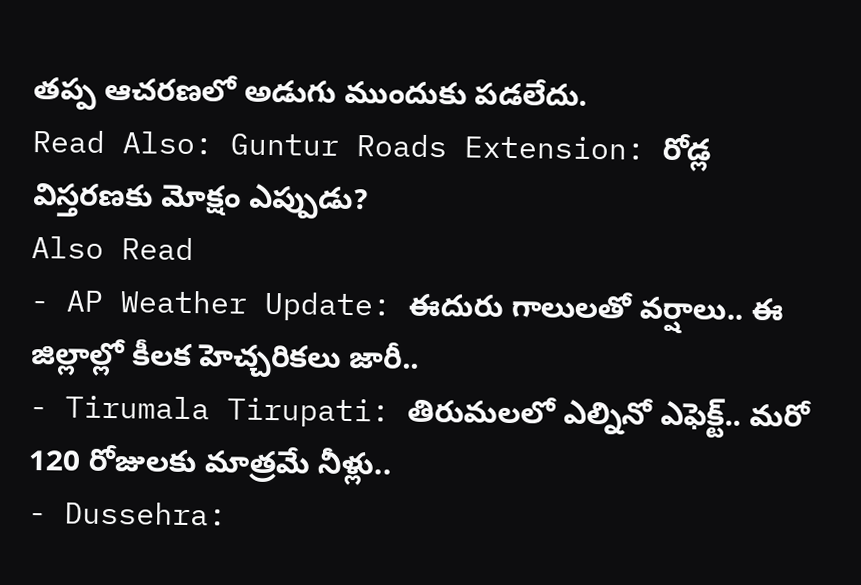తప్ప ఆచరణలో అడుగు ముందుకు పడలేదు.
Read Also: Guntur Roads Extension: రోడ్ల విస్తరణకు మోక్షం ఎప్పుడు?
Also Read
- AP Weather Update: ఈదురు గాలులతో వర్షాలు.. ఈ జిల్లాల్లో కీలక హెచ్చరికలు జారీ..
- Tirumala Tirupati: తిరుమలలో ఎల్నినో ఎఫెక్ట్.. మరో 120 రోజులకు మాత్రమే నీళ్లు..
- Dussehra: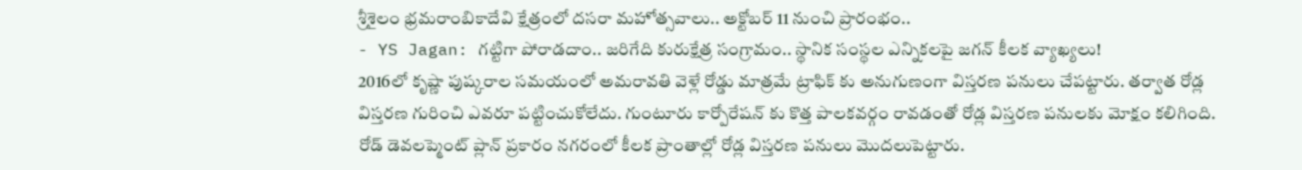శ్రీశైలం భ్రమరాంబికాదేవి క్షేత్రంలో దసరా మహోత్సవాలు.. అక్టోబర్ 11 నుంచి ప్రారంభం..
- YS Jagan: గట్టిగా పోరాడదాం.. జరిగేది కురుక్షేత్ర సంగ్రామం.. స్థానిక సంస్థల ఎన్నికలపై జగన్ కీలక వ్యాఖ్యలు!
2016లో కృష్ణా పుష్కరాల సమయంలో అమరావతి వెళ్లే రోడ్డు మాత్రమే ట్రాఫిక్ కు అనుగుణంగా విస్తరణ పనులు చేపట్టారు. తర్వాత రోడ్ల విస్తరణ గురించి ఎవరూ పట్టించుకోలేదు. గుంటూరు కార్పోరేషన్ కు కొత్త పాలకవర్గం రావడంతో రోడ్ల విస్తరణ పనులకు మోక్షం కలిగింది. రోడ్ డెవలప్మెంట్ ప్లాన్ ప్రకారం నగరంలో కీలక ప్రాంతాల్లో రోడ్ల విస్తరణ పనులు మొదలుపెట్టారు.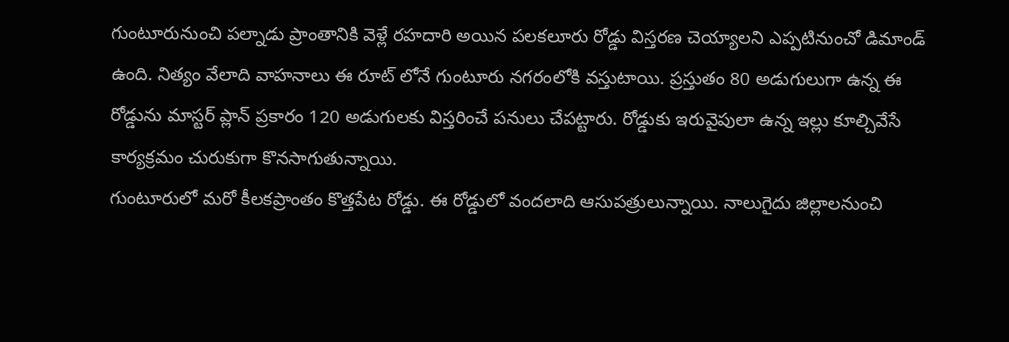గుంటూరునుంచి పల్నాడు ప్రాంతానికి వెళ్లే రహదారి అయిన పలకలూరు రోడ్డు విస్తరణ చెయ్యాలని ఎప్పటినుంచో డిమాండ్ ఉంది. నిత్యం వేలాది వాహనాలు ఈ రూట్ లోనే గుంటూరు నగరంలోకి వస్తుటాయి. ప్రస్తుతం 80 అడుగులుగా ఉన్న ఈ రోడ్డును మాస్టర్ ప్లాన్ ప్రకారం 120 అడుగులకు విస్తరించే పనులు చేపట్టారు. రోడ్డుకు ఇరువైపులా ఉన్న ఇల్లు కూల్చివేసే కార్యక్రమం చురుకుగా కొనసాగుతున్నాయి.
గుంటూరులో మరో కీలకప్రాంతం కొత్తపేట రోడ్డు. ఈ రోడ్డులో వందలాది ఆసుపత్రులున్నాయి. నాలుగైదు జిల్లాలనుంచి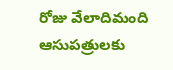రోజు వేలాదిమంది ఆసుపత్రులకు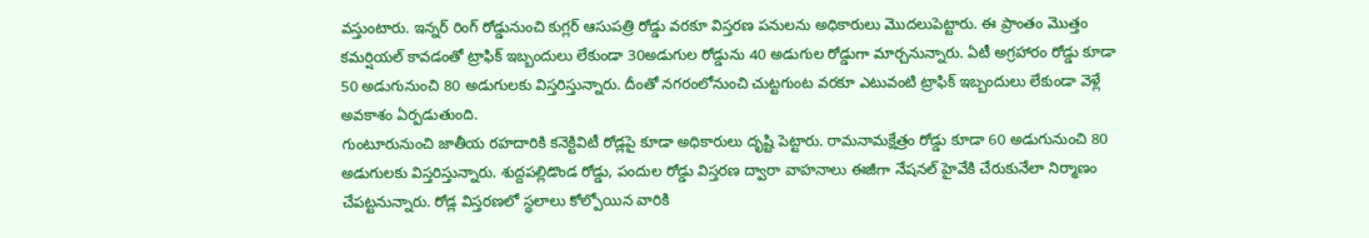వస్తుంటారు. ఇన్నర్ రింగ్ రోడ్డునుంచి కుగ్లర్ ఆసుపత్రి రోడ్డు వరకూ విస్తరణ పనులను అధికారులు మొదలుపెట్టారు. ఈ ప్రాంతం మొత్తం కమర్షియల్ కావడంతో ట్రాఫిక్ ఇబ్బందులు లేకుండా 30అడుగుల రోడ్డును 40 అడుగుల రోడ్డుగా మార్చనున్నారు. ఏటీ అగ్రహారం రోడ్డు కూడా 50 అడుగునుంచి 80 అడుగులకు విస్తరిస్తున్నారు. దీంతో నగరంలోనుంచి చుట్టగుంట వరకూ ఎటువంటి ట్రాఫిక్ ఇబ్బందులు లేకుండా వెళ్లే అవకాశం ఏర్పడుతుంది.
గుంటూరునుంచి జాతీయ రహదారికి కనెక్టివిటీ రోడ్లపై కూడా అధికారులు దృష్టి పెట్టారు. రామనామక్షేత్రం రోడ్డు కూడా 60 అడుగునుంచి 80 అడుగులకు విస్తరిస్తున్నారు. శుద్దపల్లిడొండ రోడ్డు, పందుల రోడ్డు విస్తరణ ద్వారా వాహనాలు ఈజీగా నేషనల్ హైవేకి చేరుకునేలా నిర్మాణం చేపట్టనున్నారు. రోడ్ల విస్తరణలో స్థలాలు కోల్పోయిన వారికి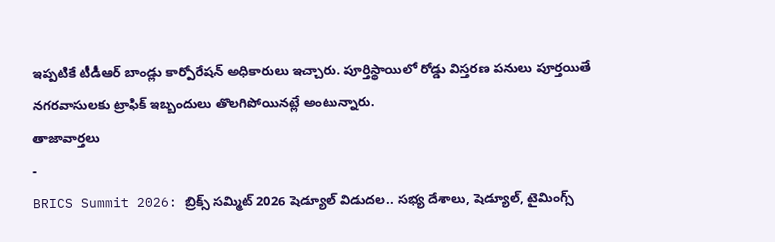ఇప్పటికే టీడీఆర్ బాండ్లు కార్పోరేషన్ అధికారులు ఇచ్చారు. పూర్తిస్థాయిలో రోడ్డు విస్తరణ పనులు పూర్తయితే నగరవాసులకు ట్రాఫిక్ ఇబ్బందులు తొలగిపోయినట్లే అంటున్నారు.
తాజావార్తలు
-
BRICS Summit 2026: బ్రిక్స్ సమ్మిట్ 2026 షెడ్యూల్ విడుదల.. సభ్య దేశాలు, షెడ్యూల్, టైమింగ్స్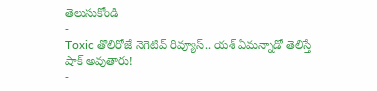తెలుసుకోండి
-
Toxic తొలిరోజే నెగెటివ్ రివ్యూస్.. యశ్ ఏమన్నాడో తెలిస్తే షాక్ అవుతారు!
-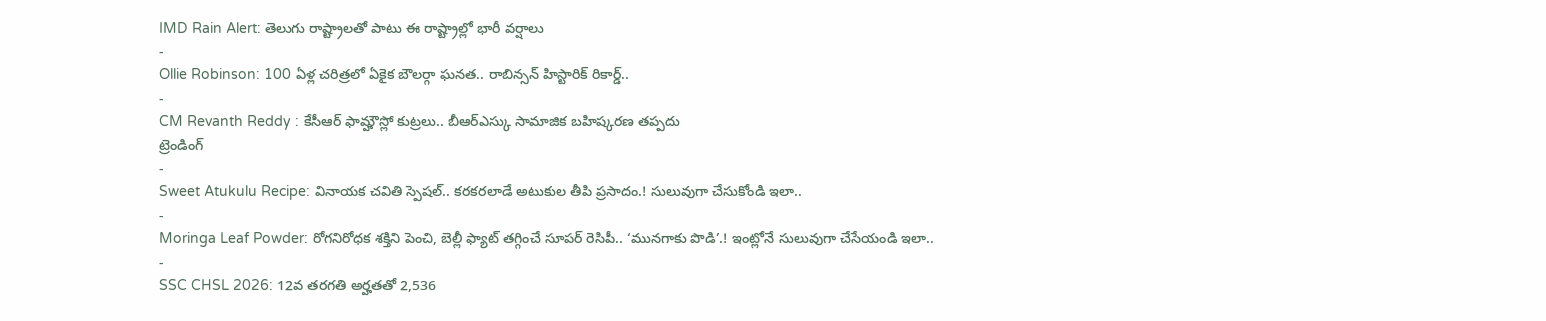IMD Rain Alert: తెలుగు రాష్ట్రాలతో పాటు ఈ రాష్ట్రాల్లో భారీ వర్షాలు
-
Ollie Robinson: 100 ఏళ్ల చరిత్రలో ఏకైక బౌలర్గా ఘనత.. రాబిన్సన్ హిస్టారిక్ రికార్డ్..
-
CM Revanth Reddy : కేసీఆర్ ఫామ్హౌస్లో కుట్రలు.. బీఆర్ఎస్కు సామాజిక బహిష్కరణ తప్పదు
ట్రెండింగ్
-
Sweet Atukulu Recipe: వినాయక చవితి స్పెషల్.. కరకరలాడే అటుకుల తీపి ప్రసాదం.! సులువుగా చేసుకోండి ఇలా..
-
Moringa Leaf Powder: రోగనిరోధక శక్తిని పెంచి, బెల్లీ ఫ్యాట్ తగ్గించే సూపర్ రెసిపీ.. ‘మునగాకు పొడి’.! ఇంట్లోనే సులువుగా చేసేయండి ఇలా..
-
SSC CHSL 2026: 12వ తరగతి అర్హతతో 2,536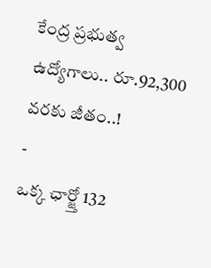కేంద్ర ప్రభుత్వ ఉద్యోగాలు.. రూ.92,300 వరకు జీతం..!
-
ఒక్క ఛార్జ్తో 132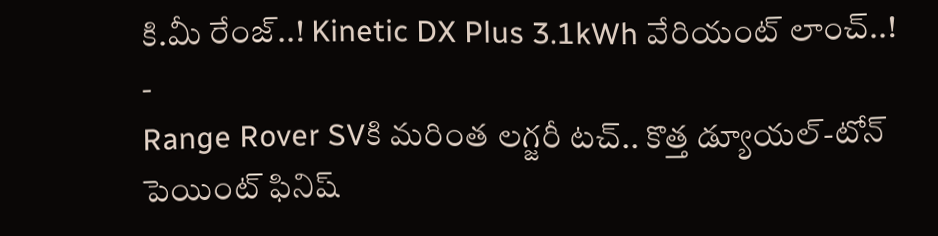కి.మీ రేంజ్..! Kinetic DX Plus 3.1kWh వేరియంట్ లాంచ్..!
-
Range Rover SVకి మరింత లగ్జరీ టచ్.. కొత్త డ్యూయల్-టోన్ పెయింట్ ఫినిష్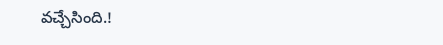వచ్చేసింది.!